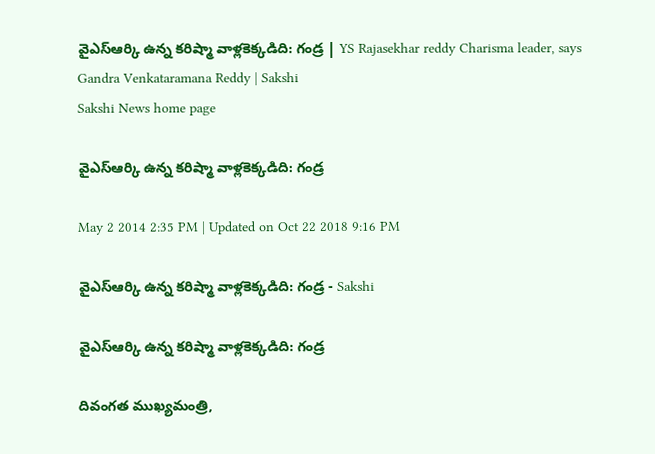వైఎస్ఆర్కి ఉన్న కరిష్మా వాళ్లకెక్కడిది: గండ్ర | YS Rajasekhar reddy Charisma leader, says Gandra Venkataramana Reddy | Sakshi
Sakshi News home page

వైఎస్ఆర్కి ఉన్న కరిష్మా వాళ్లకెక్కడిది: గండ్ర

May 2 2014 2:35 PM | Updated on Oct 22 2018 9:16 PM

వైఎస్ఆర్కి ఉన్న కరిష్మా వాళ్లకెక్కడిది: గండ్ర - Sakshi

వైఎస్ఆర్కి ఉన్న కరిష్మా వాళ్లకెక్కడిది: గండ్ర

దివంగత ముఖ్యమంత్రి,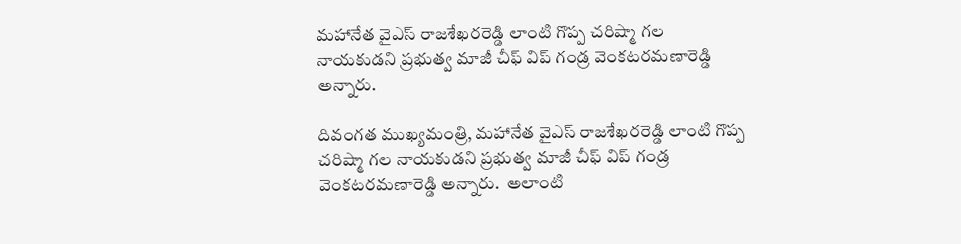మహానేత వైఎస్ రాజశేఖరరెడ్డి లాంటి గొప్ప చరిష్మా గల నాయకుడని ప్రభుత్వ మాజీ చీఫ్ విప్ గండ్ర వెంకటరమణారెడ్డి అన్నారు.

దివంగత ముఖ్యమంత్రి, మహానేత వైఎస్ రాజశేఖరరెడ్డి లాంటి గొప్ప చరిష్మా గల నాయకుడని ప్రభుత్వ మాజీ చీఫ్ విప్ గండ్ర వెంకటరమణారెడ్డి అన్నారు.  అలాంటి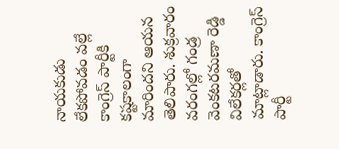నాయకుడు లేకపోవడం వల్లే కాంగ్రెస్ పార్టీకి కష్టకాలంగా మారిందని ఆయన తెలిపారు. శుక్రవారం వరంగల్లో గండ్ర వెంకటరమణా రెడ్డి విలేకర్లతో మాట్లాడారు. కాంగ్రెస్ పార్టీ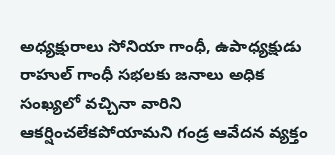అధ్యక్షురాలు సోనియా గాంధీ, ఉపాధ్యక్షుడు రాహుల్ గాంధీ సభలకు జనాలు అధిక సంఖ్యలో వచ్చినా వారిని ఆకర్షించలేకపోయామని గండ్ర ఆవేదన వ్యక్తం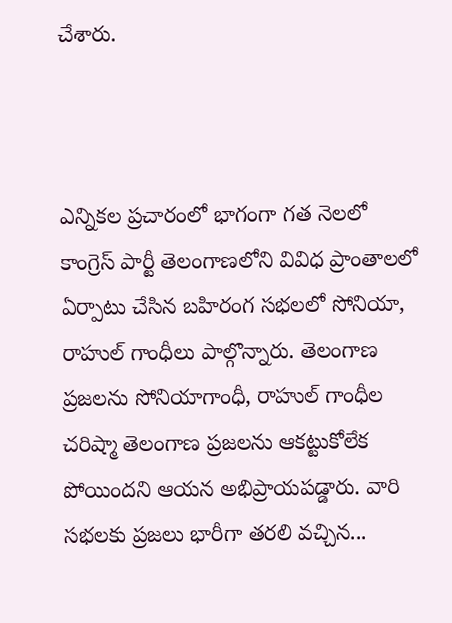చేశారు.



ఎన్నికల ప్రచారంలో భాగంగా గత నెలలో కాంగ్రెస్ పార్టీ తెలంగాణలోని వివిధ ప్రాంతాలలో ఏర్పాటు చేసిన బహిరంగ సభలలో సోనియా, రాహుల్ గాంధీలు పాల్గొన్నారు. తెలంగాణ ప్రజలను సోనియాగాంధీ, రాహుల్ గాంధీల చరిష్మా తెలంగాణ ప్రజలను ఆకట్టుకోలేక పోయిందని ఆయన అభిప్రాయపడ్డారు. వారి సభలకు ప్రజలు భారీగా తరలి వచ్చిన...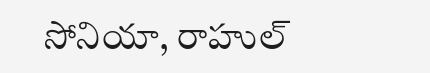సోనియా, రాహుల్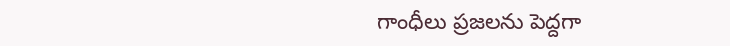గాంధీలు ప్రజలను పెద్దగా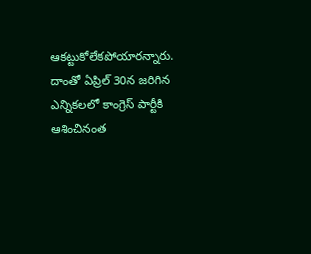ఆకట్టుకోలేకపోయారన్నారు. దాంతో ఏప్రిల్ 30న జరిగిన ఎన్నికలలో కాంగ్రెస్ పార్టీకి ఆశించినంత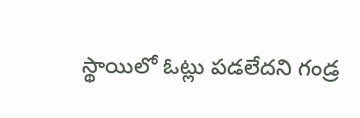స్థాయిలో ఓట్లు పడలేదని గండ్ర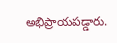అభిప్రాయపడ్డారు.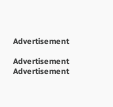Advertisement

Advertisement
Advertisement